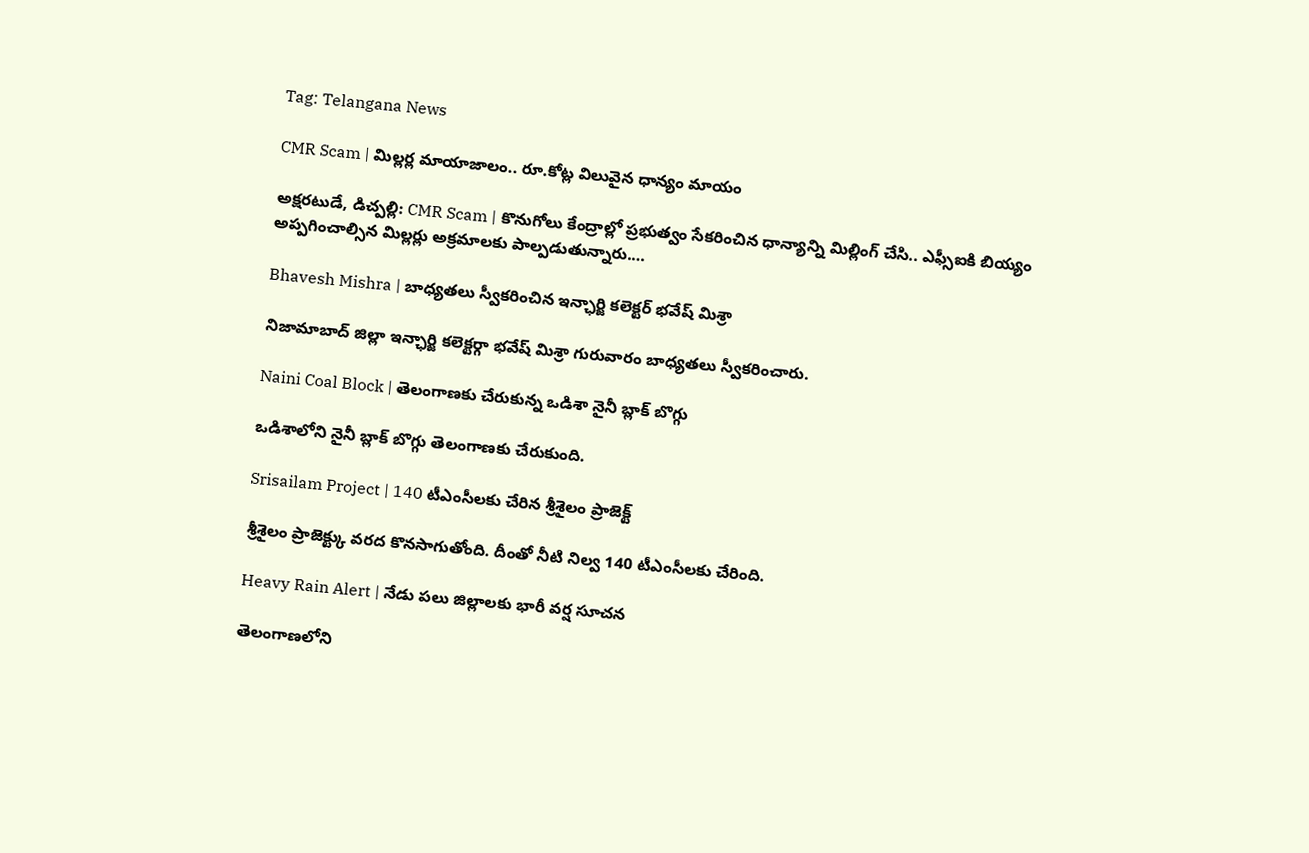Tag: Telangana News

CMR Scam | మిల్లర్ల మాయాజాలం.. రూ.కోట్ల విలువైన ధాన్యం మాయం

అక్షరటుడే, డిచ్పల్లి: CMR Scam | కొనుగోలు కేంద్రాల్లో ప్రభుత్వం సేకరించిన ధాన్యాన్ని మిల్లింగ్ చేసి.. ఎఫ్సీఐకి బియ్యం అప్పగించాల్సిన మిల్లర్లు అక్రమాలకు పాల్పడుతున్నారు.…

Bhavesh Mishra | బాధ్యతలు స్వీకరించిన ఇన్ఛార్జి కలెక్టర్ భవేష్ మిశ్రా

నిజామాబాద్ జిల్లా ఇన్ఛార్జి కలెక్టర్గా భవేష్ మిశ్రా గురువారం బాధ్యతలు స్వీకరించారు.

Naini Coal Block | తెలంగాణకు చేరుకున్న ఒడిశా నైనీ బ్లాక్ బొగ్గు

ఒడిశాలోని నైనీ బ్లాక్ బొగ్గు తెలంగాణకు చేరుకుంది.

Srisailam Project | 140 టీఎంసీలకు చేరిన శ్రీశైలం ప్రాజెక్ట్

శ్రీశైలం ప్రాజెక్ట్కు వరద కొనసాగుతోంది. దీంతో నీటి నిల్వ 140 టీఎంసీలకు చేరింది.

Heavy Rain Alert | నేడు పలు జిల్లాలకు భారీ వర్ష సూచన

తెలంగాణలోని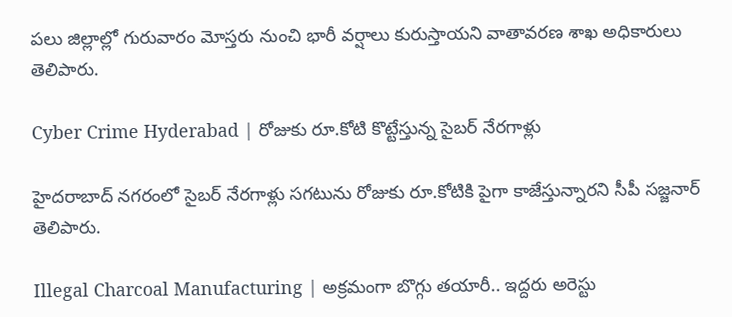పలు జిల్లాల్లో గురువారం మోస్తరు నుంచి భారీ వర్షాలు కురుస్తాయని వాతావరణ శాఖ అధికారులు తెలిపారు.

Cyber Crime Hyderabad | రోజుకు రూ.కోటి కొట్టేస్తున్న సైబర్ నేరగాళ్లు

హైదరాబాద్ నగరంలో సైబర్ నేరగాళ్లు సగటును రోజుకు రూ.కోటికి పైగా కాజేస్తున్నారని సీపీ సజ్జనార్ తెలిపారు.

Illegal Charcoal Manufacturing | అక్రమంగా బొగ్గు తయారీ.. ఇద్దరు అరెస్టు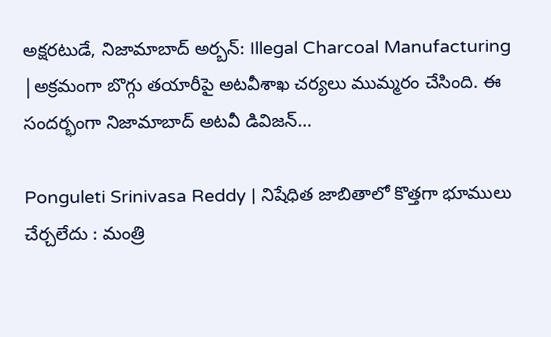అక్షరటుడే, నిజామాబాద్ అర్బన్: Illegal Charcoal Manufacturing |అక్రమంగా బొగ్గు తయారీపై అటవీశాఖ చర్యలు ముమ్మరం చేసింది. ఈ సందర్భంగా నిజామాబాద్ అటవీ డివిజన్…

Ponguleti Srinivasa Reddy | నిషేధిత జాబితాలో కొత్తగా భూములు చేర్చలేదు : మంత్రి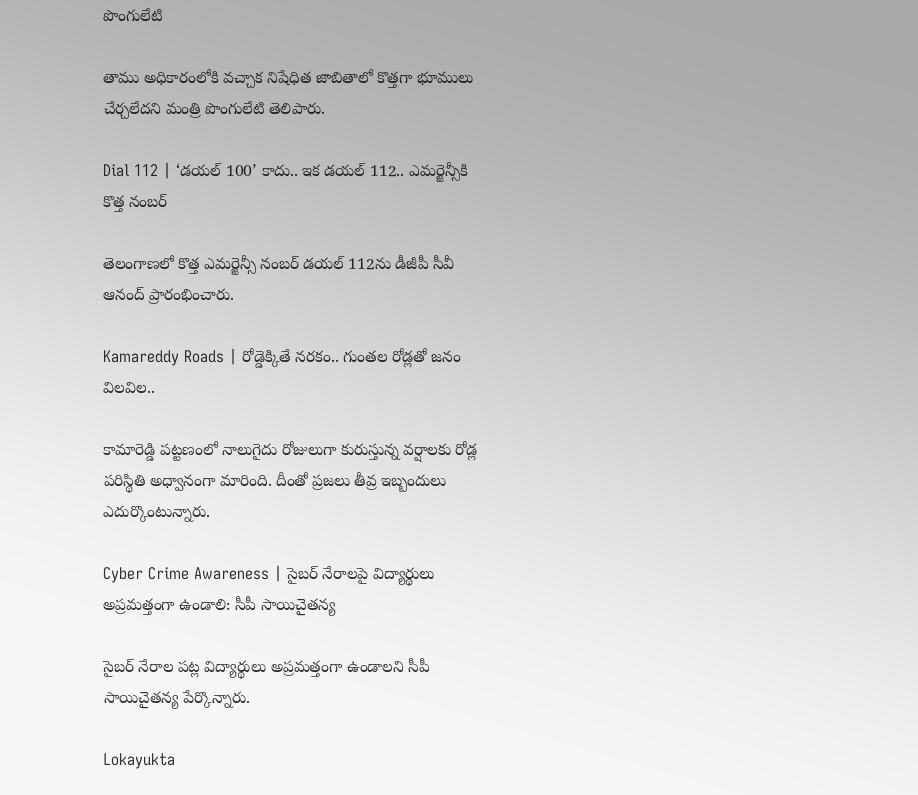పొంగులేటి

తాము అధికారంలోకి వచ్చాక నిషేధిత జాబితాలో కొత్తగా భూములు చేర్చలేదని మంత్రి పొంగులేటి తెలిపారు.

Dial 112 | ‘డయల్ 100’ కాదు.. ఇక డయల్ 112.. ఎమర్జెన్సీకి కొత్త నంబర్

తెలంగాణలో కొత్త ఎమర్జెన్సీ నంబర్ డయల్ 112ను డీజీపీ సీవీ ఆనంద్ ప్రారంభించారు.

Kamareddy Roads | రోడ్డెక్కితే నరకం.. గుంతల రోడ్లతో జనం విలవిల..

కామారెడ్డి పట్టణంలో నాలుగైదు రోజులుగా కురుస్తున్న వర్షాలకు రోడ్ల పరిస్థితి అధ్వానంగా మారింది. దీంతో ప్రజలు తీవ్ర ఇబ్బందులు ఎదుర్కొంటున్నారు.

Cyber Crime Awareness | సైబర్ నేరాలపై విద్యార్థులు అప్రమత్తంగా ఉండాలి: సీపీ సాయిచైతన్య

సైబర్ నేరాల పట్ల విద్యార్థులు అప్రమత్తంగా ఉండాలని సీపీ సాయిచైతన్య పేర్కొన్నారు.

Lokayukta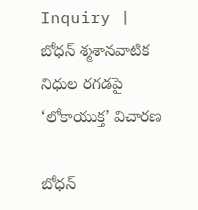Inquiry | బోధన్ శ్మశానవాటిక నిధుల రగడపై ‘లోకాయుక్త’ విచారణ

బోధన్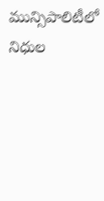మున్సిపాలిటీలో నిధుల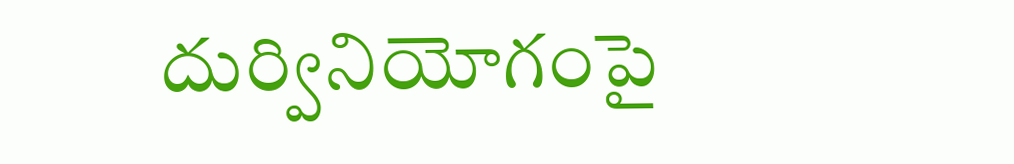దుర్వినియోగంపై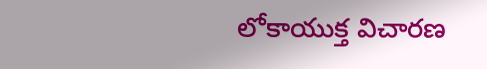లోకాయుక్త విచారణ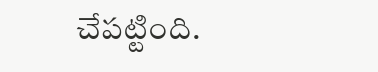చేపట్టింది.